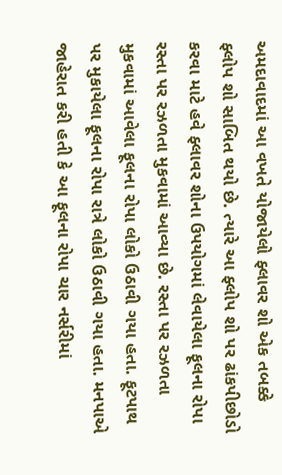અમદાવાદમાં આ વખતે યોજાયેલો ફ્લાવર શો એક તબક્કે ફ્લોપ શો સાબિત થયો છે. ત્યારે આ ફ્લોપ શો પર ઢાંકપીછોડો કરવા માટે હવે ફ્લાવર શોના ઉપયોગમાં લેવાયેલા ફૂલના રોપા રસ્તા પર રઝળતા મુકવામાં આવ્યા છે. રસ્તા પર રઝળતા મુકવામાં આવેલા ફૂલના રોપા લોકો ઉઠાવી ગયા હતા. ફૂટપાથ પર મુકાયેલા ફૂલના રોપા રાત્રે લોકો ઉઠાવી ગયા હતા. મનપાએ જાહેરાત કરી હતી કે આ ફૂલના રોપા ચાર નર્સરીમાં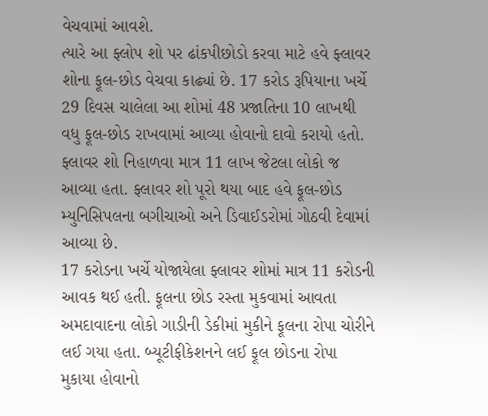વેચવામાં આવશે.
ત્યારે આ ફ્લોપ શો પર ઢાંકપીછોડો કરવા માટે હવે ફ્લાવર શોના ફૂલ-છોડ વેચવા કાઢ્યાં છે. 17 કરોડ રૂપિયાના ખર્ચે 29 દિવસ ચાલેલા આ શોમાં 48 પ્રજાતિના 10 લાખથી વધુ ફૂલ-છોડ રાખવામાં આવ્યા હોવાનો દાવો કરાયો હતો. ફ્લાવર શો નિહાળવા માત્ર 11 લાખ જેટલા લોકો જ આવ્યા હતા. ફ્લાવર શો પૂરો થયા બાદ હવે ફૂલ-છોડ મ્યુનિસિપલના બગીચાઓ અને ડિવાઈડરોમાં ગોઠવી દેવામાં આવ્યા છે.
17 કરોડના ખર્ચે યોજાયેલા ફ્લાવર શોમાં માત્ર 11 કરોડની આવક થઈ હતી. ફૂલના છોડ રસ્તા મુકવામાં આવતા અમદાવાદના લોકો ગાડીની ડેકીમાં મુકીને ફૂલના રોપા ચોરીને લઈ ગયા હતા. બ્યૂટીફીકેશનને લઈ ફૂલ છોડના રોપા મુકાયા હોવાનો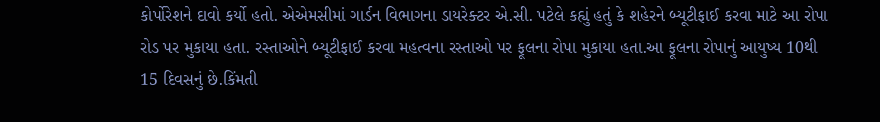કોર્પોરેશને દાવો કર્યો હતો. એએમસીમાં ગાર્ડન વિભાગના ડાયરેક્ટર એ.સી. પટેલે કહ્યું હતું કે શહેરને બ્યૂટીફાઈ કરવા માટે આ રોપા રોડ પર મુકાયા હતા. રસ્તાઓને બ્યૂટીફાઈ કરવા મહત્વના રસ્તાઓ પર ફૂલના રોપા મુકાયા હતા.આ ફૂલના રોપાનું આયુષ્ય 10થી 15 દિવસનું છે.કિંમતી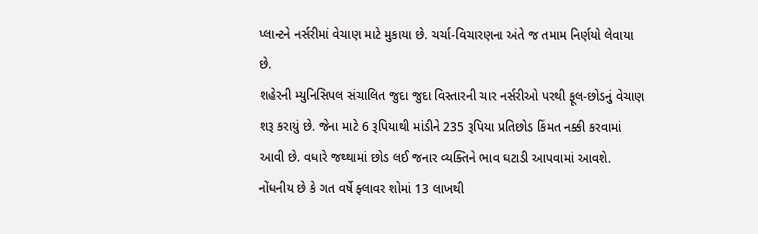પ્લાન્ટને નર્સરીમાં વેચાણ માટે મુકાયા છે. ચર્ચા-વિચારણના અંતે જ તમામ નિર્ણયો લેવાયા છે.
શહેરની મ્યુનિસિપલ સંચાલિત જુદા જુદા વિસ્તારની ચાર નર્સરીઓ પરથી ફૂલ-છોડનું વેચાણ શરૂ કરાયું છે. જેના માટે 6 રૂપિયાથી માંડીને 235 રૂપિયા પ્રતિછોડ કિંમત નક્કી કરવામાં આવી છે. વધારે જથ્થામાં છોડ લઈ જનાર વ્યક્તિને ભાવ ઘટાડી આપવામાં આવશે. નોંધનીય છે કે ગત વર્ષે ફ્લાવર શોમાં 13 લાખથી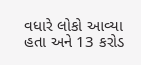વધારે લોકો આવ્યા હતા અને 13 કરોડ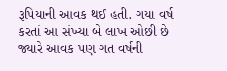રૂપિયાની આવક થઈ હતી. ગયા વર્ષ કરતાં આ સંખ્યા બે લાખ ઓછી છે જ્યારે આવક પણ ગત વર્ષની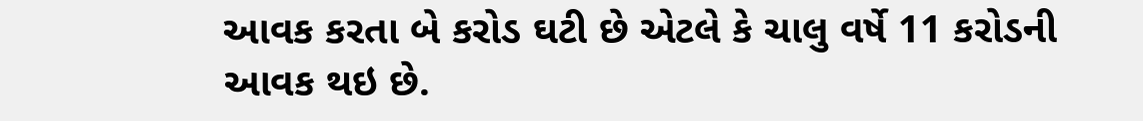આવક કરતા બે કરોડ ઘટી છે એટલે કે ચાલુ વર્ષે 11 કરોડની આવક થઇ છે.